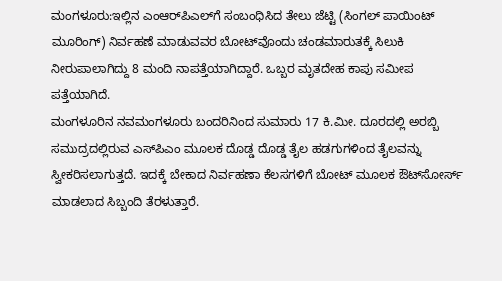ಮಂಗಳೂರು:ಇಲ್ಲಿನ ಎಂಆರ್‌ಪಿಎಲ್‌ಗೆ ಸಂಬಂಧಿಸಿದ ತೇಲು ಜೆಟ್ಟಿ (ಸಿಂಗಲ್ ಪಾಯಿಂಟ್ ಮೂರಿಂಗ್) ನಿರ್ವಹಣೆ ಮಾಡುವವರ ಬೋಟ್‌ವೊಂದು ಚಂಡಮಾರುತಕ್ಕೆ ಸಿಲುಕಿ ನೀರುಪಾಲಾಗಿದ್ದು 8 ಮಂದಿ ನಾಪತ್ತೆಯಾಗಿದ್ದಾರೆ. ಒಬ್ಬರ ಮೃತದೇಹ ಕಾಪು ಸಮೀಪ ಪತ್ತೆಯಾಗಿದೆ.
ಮಂಗಳೂರಿನ ನವಮಂಗಳೂರು ಬಂದರಿನಿಂದ ಸುಮಾರು 17 ಕಿ.ಮೀ. ದೂರದಲ್ಲಿ ಅರಬ್ಬಿ ಸಮುದ್ರದಲ್ಲಿರುವ ಎಸ್‌ಪಿಎಂ ಮೂಲಕ ದೊಡ್ಡ ದೊಡ್ಡ ತೈಲ ಹಡಗುಗಳಿಂದ ತೈಲವನ್ನು ಸ್ವೀಕರಿಸಲಾಗುತ್ತದೆ. ಇದಕ್ಕೆ ಬೇಕಾದ ನಿರ್ವಹಣಾ ಕೆಲಸಗಳಿಗೆ ಬೋಟ್ ಮೂಲಕ ಔಟ್‌ಸೋರ್ಸ್ ಮಾಡಲಾದ ಸಿಬ್ಬಂದಿ ತೆರಳುತ್ತಾರೆ.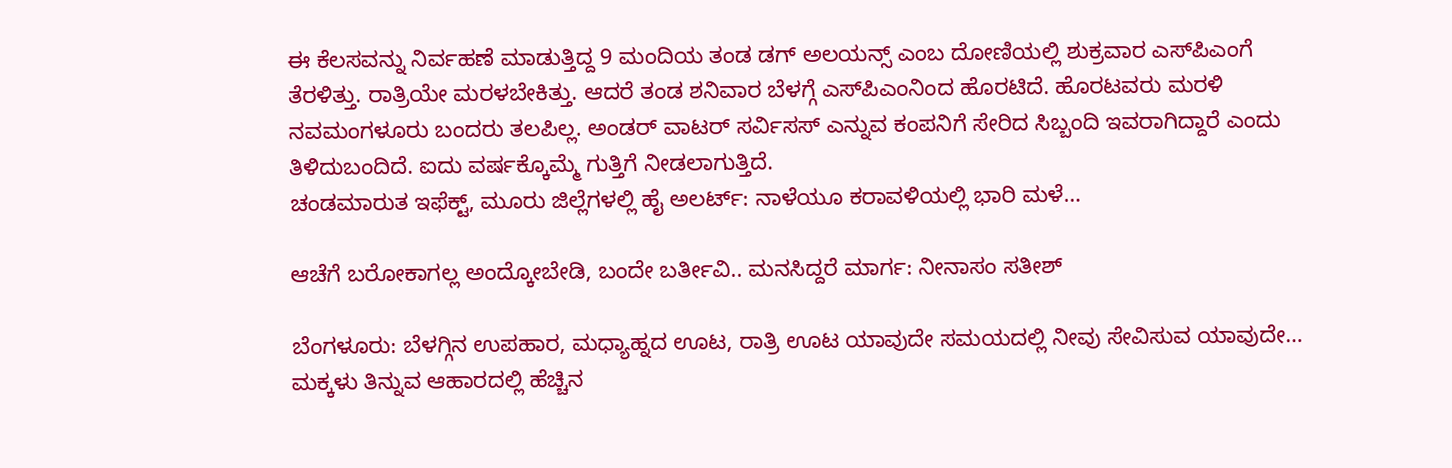ಈ ಕೆಲಸವನ್ನು ನಿರ್ವಹಣೆ ಮಾಡುತ್ತಿದ್ದ 9 ಮಂದಿಯ ತಂಡ ಡಗ್ ಅಲಯನ್ಸ್ ಎಂಬ ದೋಣಿಯಲ್ಲಿ ಶುಕ್ರವಾರ ಎಸ್‌ಪಿಎಂಗೆ ತೆರಳಿತ್ತು. ರಾತ್ರಿಯೇ ಮರಳಬೇಕಿತ್ತು. ಆದರೆ ತಂಡ ಶನಿವಾರ ಬೆಳಗ್ಗೆ ಎಸ್‌ಪಿಎಂನಿಂದ ಹೊರಟಿದೆ. ಹೊರಟವರು ಮರಳಿ ನವಮಂಗಳೂರು ಬಂದರು ತಲಪಿಲ್ಲ. ಅಂಡರ್ ವಾಟರ್ ಸರ್ವಿಸಸ್ ಎನ್ನುವ ಕಂಪನಿಗೆ ಸೇರಿದ ಸಿಬ್ಬಂದಿ ಇವರಾಗಿದ್ದಾರೆ ಎಂದು ತಿಳಿದುಬಂದಿದೆ. ಐದು ವರ್ಷಕ್ಕೊಮ್ಮೆ ಗುತ್ತಿಗೆ ನೀಡಲಾಗುತ್ತಿದೆ.
ಚಂಡಮಾರುತ ಇಫೆಕ್ಟ್, ಮೂರು ಜಿಲ್ಲೆಗಳಲ್ಲಿ ಹೈ ಅಲರ್ಟ್: ನಾಳೆಯೂ ಕರಾವಳಿಯಲ್ಲಿ ಭಾರಿ ಮಳೆ…

ಆಚೆಗೆ ಬರೋಕಾಗಲ್ಲ ಅಂದ್ಕೋಬೇಡಿ, ಬಂದೇ ಬರ್ತೀವಿ.. ಮನಸಿದ್ದರೆ ಮಾರ್ಗ: ನೀನಾಸಂ ಸತೀಶ್

ಬೆಂಗಳೂರು: ಬೆಳಗ್ಗಿನ ಉಪಹಾರ, ಮಧ್ಯಾಹ್ನದ ಊಟ, ರಾತ್ರಿ ಊಟ ಯಾವುದೇ ಸಮಯದಲ್ಲಿ ನೀವು ಸೇವಿಸುವ ಯಾವುದೇ…
ಮಕ್ಕಳು ತಿನ್ನುವ ಆಹಾರದಲ್ಲಿ ಹೆಚ್ಚಿನ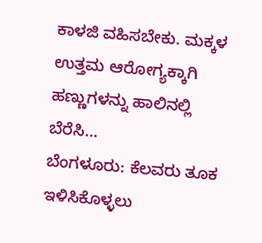ಕಾಳಜಿ ವಹಿಸಬೇಕು. ಮಕ್ಕಳ ಉತ್ತಮ ಆರೋಗ್ಯಕ್ಕಾಗಿ ಹಣ್ಣುಗಳನ್ನು ಹಾಲಿನಲ್ಲಿ ಬೆರೆಸಿ…
ಬೆಂಗಳೂರು: ಕೆಲವರು ತೂಕ ಇಳಿಸಿಕೊಳ್ಳಲು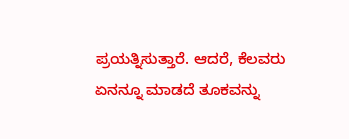ಪ್ರಯತ್ನಿಸುತ್ತಾರೆ. ಆದರೆ, ಕೆಲವರು ಏನನ್ನೂ ಮಾಡದೆ ತೂಕವನ್ನು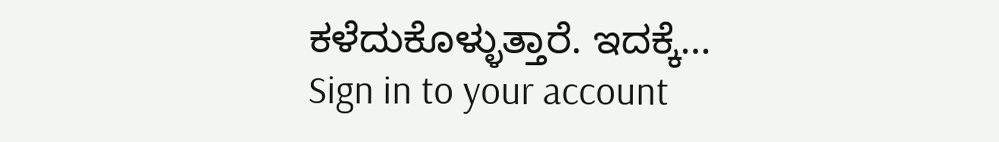ಕಳೆದುಕೊಳ್ಳುತ್ತಾರೆ. ಇದಕ್ಕೆ…
Sign in to your account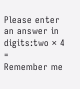Please enter an answer in digits:two × 4 =
Remember me